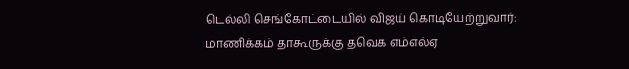டெல்லி செங்கோட்டையில் விஜய் கொடியேற்றுவார்: மாணிக்கம் தாகூருக்கு தவெக எம்எல்ஏ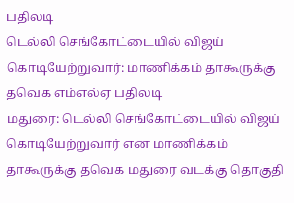பதிலடி
டெல்லி செங்கோட்டையில் விஜய் கொடியேற்றுவார்: மாணிக்கம் தாகூருக்கு தவெக எம்எல்ஏ பதிலடி
மதுரை: டெல்லி செங்கோட்டையில் விஜய் கொடியேற்றுவார் என மாணிக்கம் தாகூருக்கு தவெக மதுரை வடக்கு தொகுதி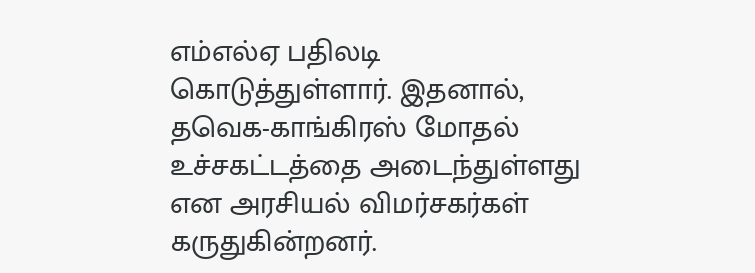எம்எல்ஏ பதிலடி கொடுத்துள்ளார். இதனால், தவெக-காங்கிரஸ் மோதல் உச்சகட்டத்தை அடைந்துள்ளது என அரசியல் விமர்சகர்கள் கருதுகின்றனர்.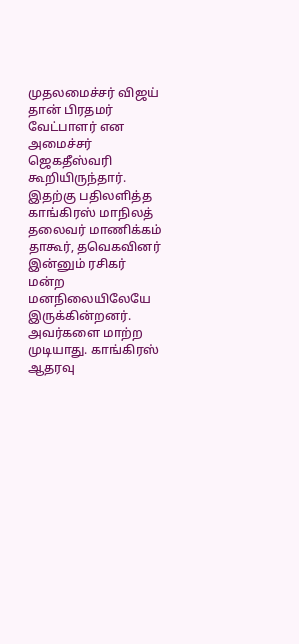முதலமைச்சர் விஜய் தான் பிரதமர் வேட்பாளர் என அமைச்சர் ஜெகதீஸ்வரி கூறியிருந்தார். இதற்கு பதிலளித்த காங்கிரஸ் மாநிலத் தலைவர் மாணிக்கம் தாகூர், தவெகவினர் இன்னும் ரசிகர் மன்ற மனநிலையிலேயே இருக்கின்றனர். அவர்களை மாற்ற முடியாது. காங்கிரஸ் ஆதரவு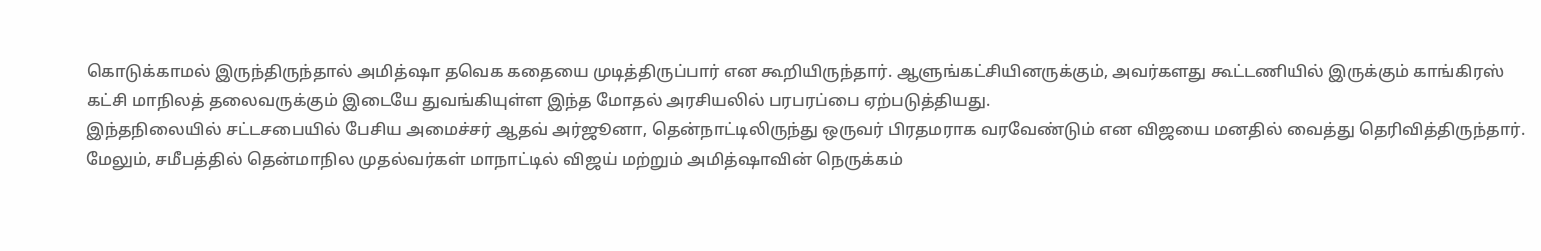கொடுக்காமல் இருந்திருந்தால் அமித்ஷா தவெக கதையை முடித்திருப்பார் என கூறியிருந்தார். ஆளுங்கட்சியினருக்கும், அவர்களது கூட்டணியில் இருக்கும் காங்கிரஸ் கட்சி மாநிலத் தலைவருக்கும் இடையே துவங்கியுள்ள இந்த மோதல் அரசியலில் பரபரப்பை ஏற்படுத்தியது.
இந்தநிலையில் சட்டசபையில் பேசிய அமைச்சர் ஆதவ் அர்ஜூனா, தென்நாட்டிலிருந்து ஒருவர் பிரதமராக வரவேண்டும் என விஜயை மனதில் வைத்து தெரிவித்திருந்தார். மேலும், சமீபத்தில் தென்மாநில முதல்வர்கள் மாநாட்டில் விஜய் மற்றும் அமித்ஷாவின் நெருக்கம்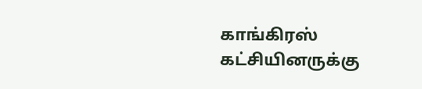காங்கிரஸ் கட்சியினருக்கு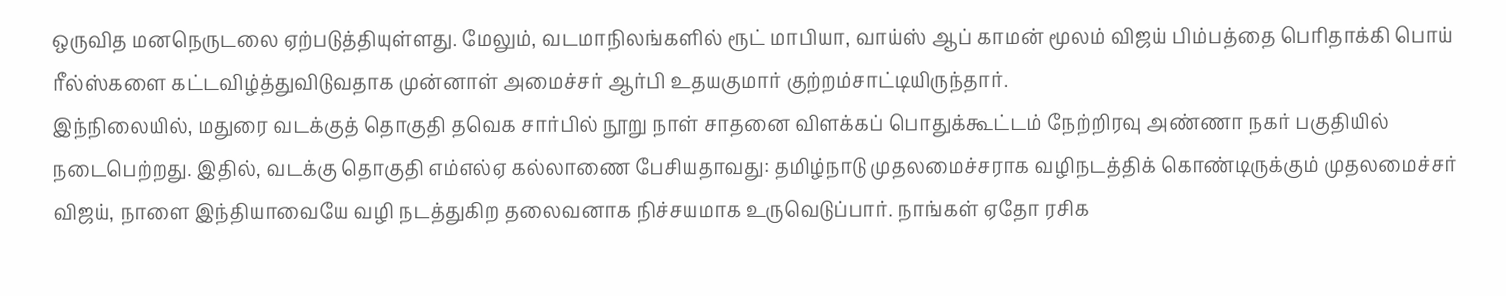ஒருவித மனநெருடலை ஏற்படுத்தியுள்ளது. மேலும், வடமாநிலங்களில் ரூட் மாபியா, வாய்ஸ் ஆப் காமன் மூலம் விஜய் பிம்பத்தை பெரிதாக்கி பொய் ரீல்ஸ்களை கட்டவிழ்த்துவிடுவதாக முன்னாள் அமைச்சர் ஆர்பி உதயகுமார் குற்றம்சாட்டியிருந்தார்.
இந்நிலையில், மதுரை வடக்குத் தொகுதி தவெக சார்பில் நூறு நாள் சாதனை விளக்கப் பொதுக்கூட்டம் நேற்றிரவு அண்ணா நகர் பகுதியில் நடைபெற்றது. இதில், வடக்கு தொகுதி எம்எல்ஏ கல்லாணை பேசியதாவது: தமிழ்நாடு முதலமைச்சராக வழிநடத்திக் கொண்டிருக்கும் முதலமைச்சர் விஜய், நாளை இந்தியாவையே வழி நடத்துகிற தலைவனாக நிச்சயமாக உருவெடுப்பார். நாங்கள் ஏதோ ரசிக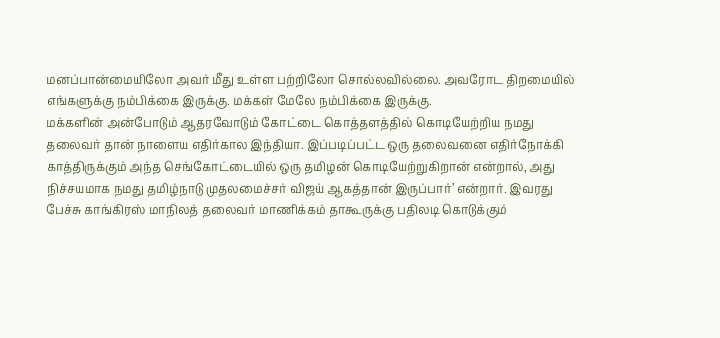மனப்பான்மையிலோ அவர் மீது உள்ள பற்றிலோ சொல்லவில்லை. அவரோட திறமையில் எங்களுக்கு நம்பிக்கை இருக்கு. மக்கள் மேலே நம்பிக்கை இருக்கு.
மக்களின் அன்போடும் ஆதரவோடும் கோட்டை கொத்தளத்தில் கொடியேற்றிய நமது தலைவர் தான் நாளைய எதிர்கால இந்தியா. இப்படிப்பட்ட ஒரு தலைவனை எதிர்நோக்கி காத்திருக்கும் அந்த செங்கோட்டையில் ஒரு தமிழன் கொடியேற்றுகிறான் என்றால், அது நிச்சயமாக நமது தமிழ்நாடு முதலமைச்சர் விஜய் ஆகத்தான் இருப்பார்’ என்றார். இவரது பேச்சு காங்கிரஸ் மாநிலத் தலைவர் மாணிக்கம் தாகூருக்கு பதிலடி கொடுக்கும்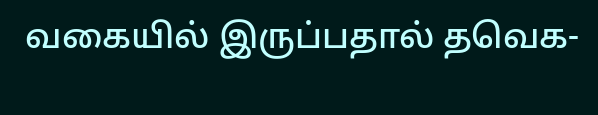வகையில் இருப்பதால் தவெக-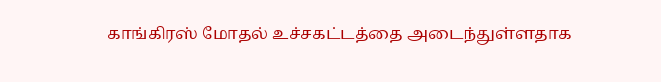காங்கிரஸ் மோதல் உச்சகட்டத்தை அடைந்துள்ளதாக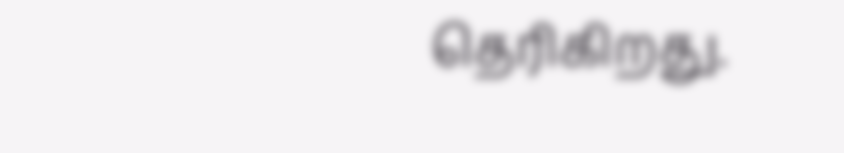தெரிகிறது.